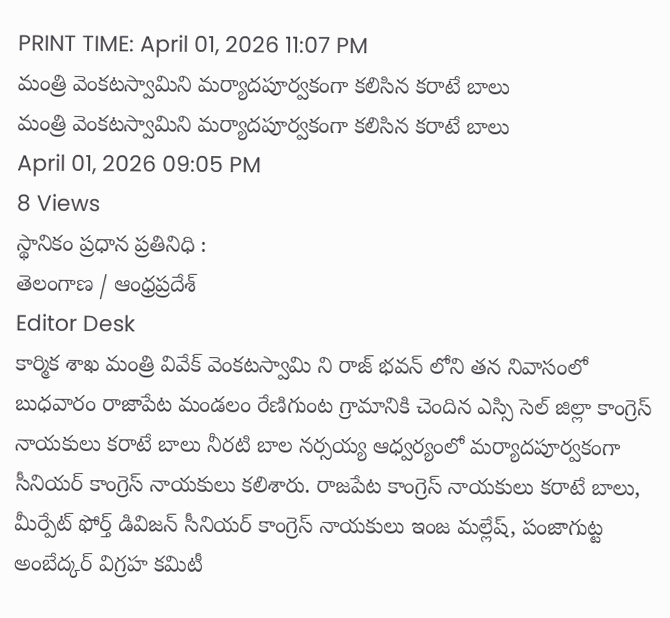PRINT TIME: April 01, 2026 11:07 PM
మంత్రి వెంకటస్వామిని మర్యాదపూర్వకంగా కలిసిన కరాటే బాలు
మంత్రి వెంకటస్వామిని మర్యాదపూర్వకంగా కలిసిన కరాటే బాలు
April 01, 2026 09:05 PM
8 Views
స్థానికం ప్రధాన ప్రతినిధి :
తెలంగాణ / ఆంధ్రప్రదేశ్
Editor Desk
కార్మిక శాఖ మంత్రి వివేక్ వెంకటస్వామి ని రాజ్ భవన్ లోని తన నివాసంలో బుధవారం రాజాపేట మండలం రేణిగుంట గ్రామానికి చెందిన ఎస్సి సెల్ జిల్లా కాంగ్రెస్ నాయకులు కరాటే బాలు నీరటి బాల నర్సయ్య ఆధ్వర్యంలో మర్యాదపూర్వకంగా సీనియర్ కాంగ్రెస్ నాయకులు కలిశారు. రాజపేట కాంగ్రెస్ నాయకులు కరాటే బాలు, మీర్పేట్ ఫోర్త్ డివిజన్ సీనియర్ కాంగ్రెస్ నాయకులు ఇంజ మల్లేష్, పంజాగుట్ట అంబేద్కర్ విగ్రహ కమిటీ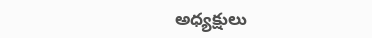అధ్యక్షులు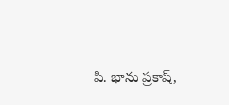పి. భాను ప్రకాష్,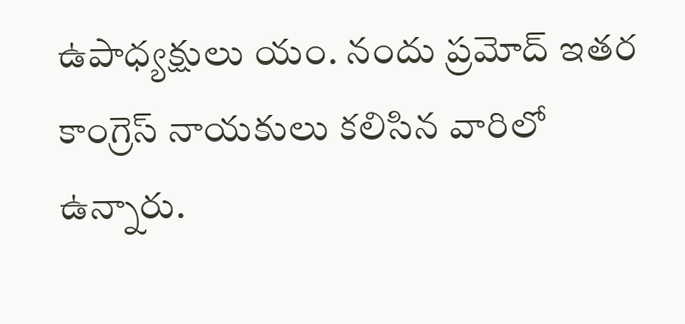ఉపాధ్యక్షులు యం. నందు ప్రమోద్ ఇతర కాంగ్రెస్ నాయకులు కలిసిన వారిలో ఉన్నారు.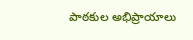పాఠకుల అభిప్రాయాలు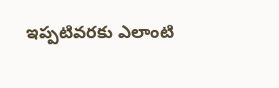ఇప్పటివరకు ఎలాంటి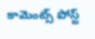కామెంట్స్ పోస్ట్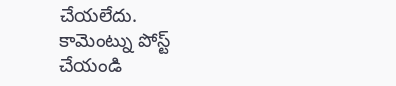చేయలేదు.
కామెంట్ను పోస్ట్ చేయండి